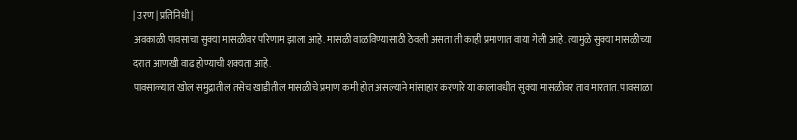| उरण | प्रतिनिधी |
अवकाळी पावसाचा सुक्या मासळीवर परिणाम झाला आहे. मासळी वाळविण्यासाठी ठेवली असता ती काही प्रमाणात वाया गेली आहे. त्यामुळे सुक्या मासळीच्या दरात आणखी वाढ होण्याची शक्यता आहे.
पावसाळ्यात खोल समुद्रातील तसेच खाडीतील मासळीचे प्रमाण कमी होत असल्याने मांसाहार करणारे या कालावधीत सुक्या मासळीवर ताव मारतात. पावसाळा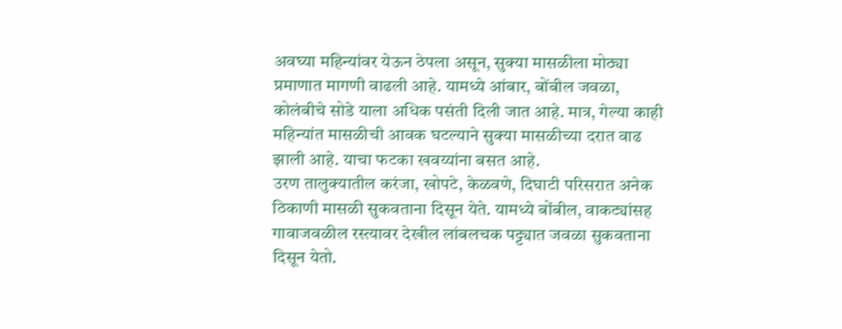अवघ्या महिन्यांवर येऊन ठेपला असून, सुक्या मासळीला मोठ्या प्रमाणात मागणी वाढली आहे. यामध्ये आंबार, बोंबील जवळा, कोलंबीचे सोडे याला अधिक पसंती दिली जात आहे. मात्र, गेल्या काही महिन्यांत मासळीची आवक घटल्याने सुक्या मासळीच्या दरात वाढ झाली आहे. याचा फटका खवय्यांना बसत आहे.
उरण तालुक्यातील करंजा, खोपटे, केळवणे, दिघाटी परिसरात अनेक ठिकाणी मासळी सुकवताना दिसून येते. यामध्ये बोंबील, वाकट्यांसह गावाजवळील रस्त्यावर देखील लांबलचक पट्ट्यात जवळा सुकवताना दिसून येतो.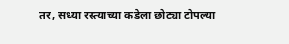तर, सध्या रस्त्याच्या कडेला छोट्या टोपल्या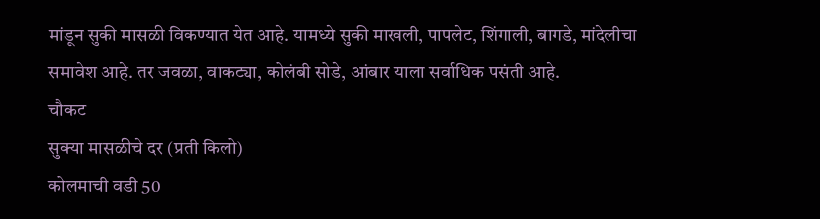मांडून सुकी मासळी विकण्यात येत आहे. यामध्ये सुकी माखली, पापलेट, शिंगाली, बागडे, मांदेलीचा समावेश आहे. तर जवळा, वाकट्या, कोलंबी सोडे, आंबार याला सर्वाधिक पसंती आहे.
चौकट
सुक्या मासळीचे दर (प्रती किलो)
कोलमाची वडी 50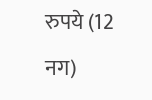रुपये (12 नग)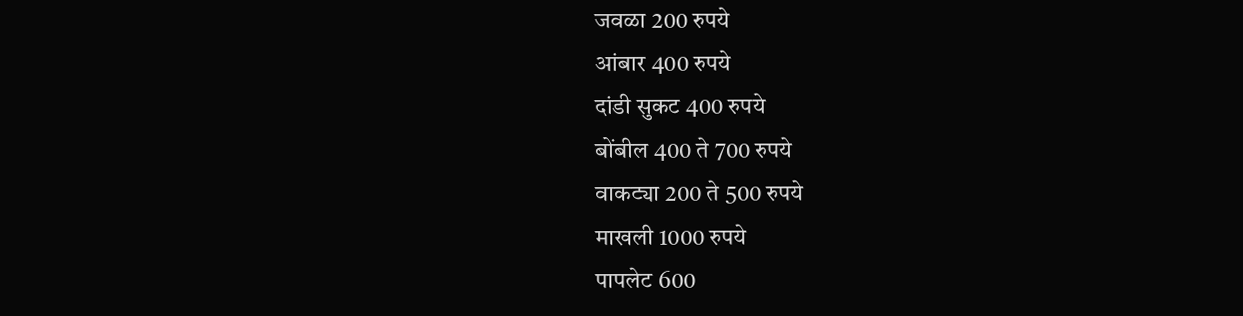जवळा 200 रुपये
आंबार 400 रुपये
दांडी सुकट 400 रुपये
बोंबील 400 ते 700 रुपये
वाकट्या 200 ते 500 रुपये
माखली 1000 रुपये
पापलेट 600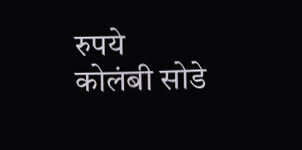रुपये
कोलंबी सोडे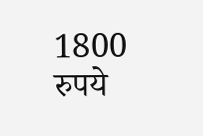1800 रुपये